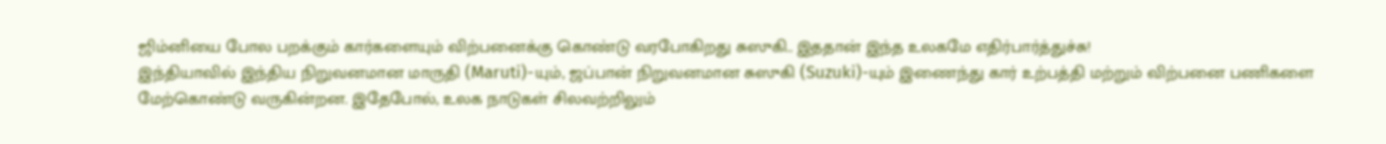ஜிம்னியை போல பறக்கும் கார்களையும் விற்பனைக்கு கொண்டு வரபோகிறது சுஸுகி.. இததான் இந்த உலகமே எதிர்பார்த்துச்சு!
இந்தியாவில் இந்திய நிறுவனமான மாருதி (Maruti)-யும், ஜப்பான் நிறுவனமான சுஸுகி (Suzuki)-யும் இணைந்து கார் உற்பத்தி மற்றும் விற்பனை பணிகளை மேற்கொண்டு வருகின்றன. இதேபோல், உலக நாடுகள் சிலவற்றிலும்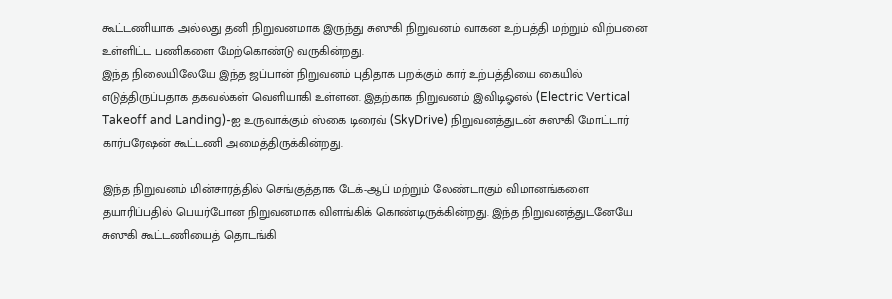கூட்டணியாக அல்லது தனி நிறுவனமாக இருந்து சுஸுகி நிறுவனம் வாகன உற்பத்தி மற்றும் விற்பனை உள்ளிட்ட பணிகளை மேற்கொண்டு வருகின்றது.
இந்த நிலையிலேயே இந்த ஜப்பான் நிறுவனம் புதிதாக பறக்கும் கார் உற்பத்தியை கையில் எடுத்திருப்பதாக தகவல்கள் வெளியாகி உள்ளன. இதற்காக நிறுவனம் இவிடிஓஎல் (Electric Vertical Takeoff and Landing)-ஐ உருவாக்கும் ஸ்கை டிரைவ் (SkyDrive) நிறுவனத்துடன் சுஸுகி மோட்டார் கார்பரேஷன் கூட்டணி அமைத்திருக்கின்றது.

இந்த நிறுவனம் மின்சாரத்தில் செங்குத்தாக டேக்-ஆப் மற்றும் லேண்டாகும் விமானங்களை தயாரிப்பதில் பெயர்போன நிறுவனமாக விளங்கிக் கொண்டிருக்கின்றது. இந்த நிறுவனத்துடனேயே சுஸுகி கூட்டணியைத் தொடங்கி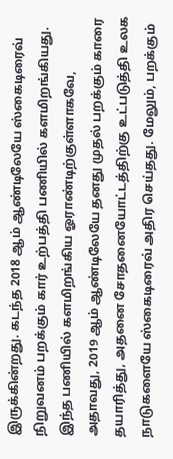இருக்கின்றது. கடந்த 2018 ஆம் ஆண்டிலேயே ஸ்கைடிரைவ் நிறுவனம் பறக்கும் கார் உற்பத்தி பணியில் களமிறங்கியது.
இந்த பணியில் களமிறங்கிய ஓராண்டிற்குள்ளாகவே, அதாவது, 2019 ஆம் ஆண்டிலேயே தனது முதல் பறக்கும் காரை தயாரித்து, அதனை சோதனையோட்டத்திற்கு உட்படுத்தி உலக நாடுகளையே ஸ்கைடிரைவ் அதிர செய்தது. மேலும், பறக்கும்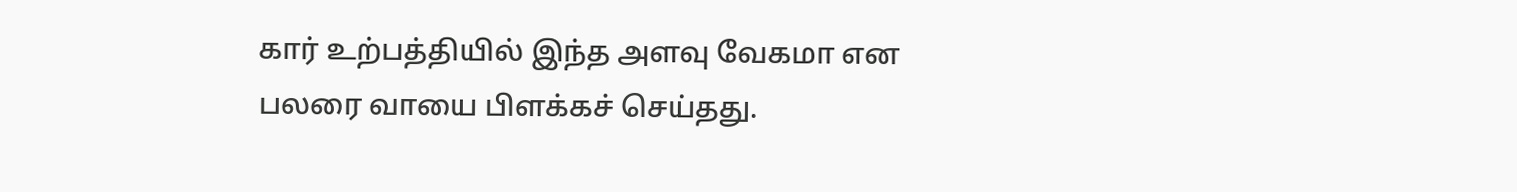கார் உற்பத்தியில் இந்த அளவு வேகமா என பலரை வாயை பிளக்கச் செய்தது.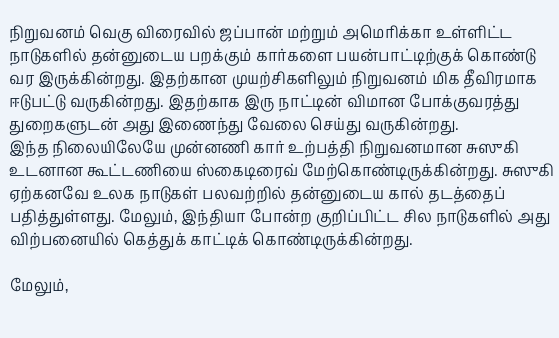நிறுவனம் வெகு விரைவில் ஜப்பான் மற்றும் அமெரிக்கா உள்ளிட்ட நாடுகளில் தன்னுடைய பறக்கும் கார்களை பயன்பாட்டிற்குக் கொண்டு வர இருக்கின்றது. இதற்கான முயற்சிகளிலும் நிறுவனம் மிக தீவிரமாக ஈடுபட்டு வருகின்றது. இதற்காக இரு நாட்டின் விமான போக்குவரத்து துறைகளுடன் அது இணைந்து வேலை செய்து வருகின்றது.
இந்த நிலையிலேயே முன்னணி கார் உற்பத்தி நிறுவனமான சுஸுகி உடனான கூட்டணியை ஸ்கைடிரைவ் மேற்கொண்டிருக்கின்றது. சுஸுகி ஏற்கனவே உலக நாடுகள் பலவற்றில் தன்னுடைய கால் தடத்தைப் பதித்துள்ளது. மேலும், இந்தியா போன்ற குறிப்பிட்ட சில நாடுகளில் அது விற்பனையில் கெத்துக் காட்டிக் கொண்டிருக்கின்றது.

மேலும்,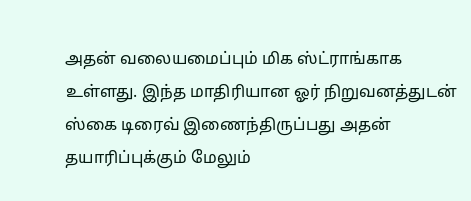அதன் வலையமைப்பும் மிக ஸ்ட்ராங்காக உள்ளது. இந்த மாதிரியான ஓர் நிறுவனத்துடன் ஸ்கை டிரைவ் இணைந்திருப்பது அதன் தயாரிப்புக்கும் மேலும்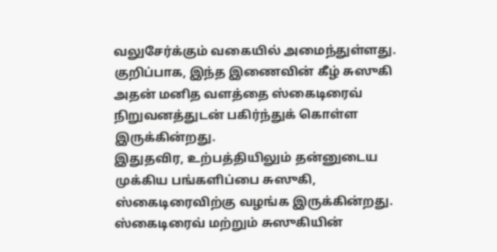வலுசேர்க்கும் வகையில் அமைந்துள்ளது. குறிப்பாக, இந்த இணைவின் கீழ் சுஸுகி அதன் மனித வளத்தை ஸ்கைடிரைவ் நிறுவனத்துடன் பகிர்ந்துக் கொள்ள இருக்கின்றது.
இதுதவிர, உற்பத்தியிலும் தன்னுடைய முக்கிய பங்களிப்பை சுஸுகி, ஸ்கைடிரைவிற்கு வழங்க இருக்கின்றது. ஸ்கைடிரைவ் மற்றும் சுஸுகியின்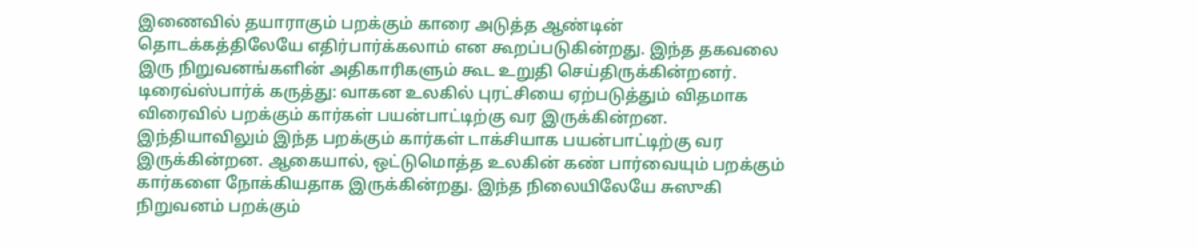இணைவில் தயாராகும் பறக்கும் காரை அடுத்த ஆண்டின் தொடக்கத்திலேயே எதிர்பார்க்கலாம் என கூறப்படுகின்றது. இந்த தகவலை இரு நிறுவனங்களின் அதிகாரிகளும் கூட உறுதி செய்திருக்கின்றனர்.
டிரைவ்ஸ்பார்க் கருத்து: வாகன உலகில் புரட்சியை ஏற்படுத்தும் விதமாக விரைவில் பறக்கும் கார்கள் பயன்பாட்டிற்கு வர இருக்கின்றன. இந்தியாவிலும் இந்த பறக்கும் கார்கள் டாக்சியாக பயன்பாட்டிற்கு வர இருக்கின்றன. ஆகையால், ஒட்டுமொத்த உலகின் கண் பார்வையும் பறக்கும் கார்களை நோக்கியதாக இருக்கின்றது. இந்த நிலையிலேயே சுஸுகி நிறுவனம் பறக்கும்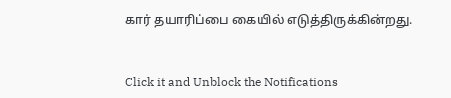கார் தயாரிப்பை கையில் எடுத்திருக்கின்றது.


Click it and Unblock the Notifications